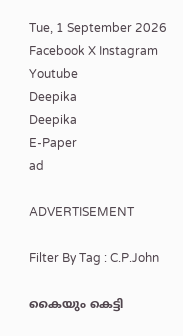Tue, 1 September 2026
Facebook X Instagram Youtube
Deepika
Deepika
E-Paper
ad

ADVERTISEMENT

Filter By Tag : C.P.John

കൈയും കെട്ടി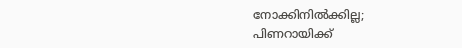നോക്കിനിൽക്കില്ല; പിണറായിക്ക്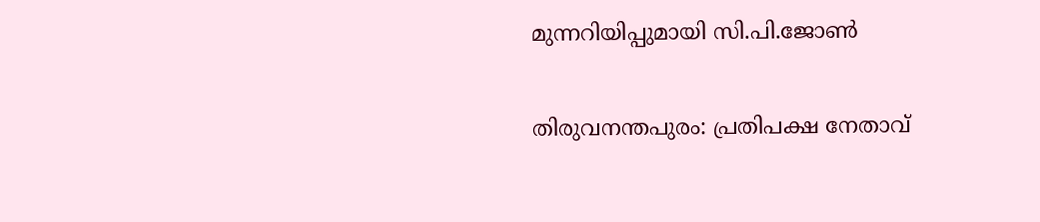മുന്നറിയിപ്പുമായി സി.പി.ജോൺ

തിരുവനന്തപുരം: പ്രതിപക്ഷ നേതാവ്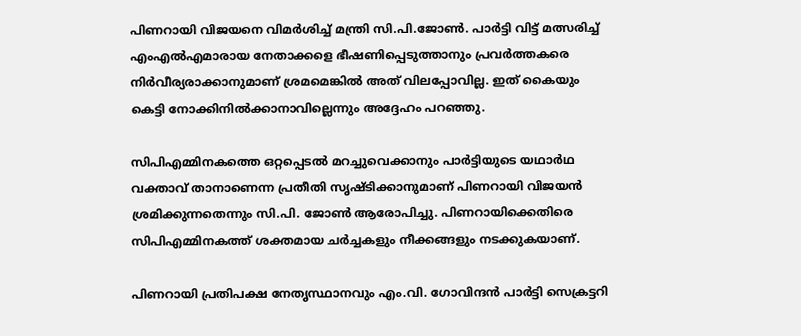പിണറായി വിജയനെ വിമർശിച്ച് മന്ത്രി സി.പി.ജോൺ. പാർട്ടി വിട്ട് മത്സരിച്ച് എംഎൽഎമാരായ നേതാക്കളെ ഭീഷണിപ്പെടുത്താനും പ്രവർത്തകരെ നിർവീര്യരാക്കാനുമാണ് ശ്രമമെങ്കിൽ അത് വിലപ്പോവില്ല. ഇത് കൈയും കെട്ടി നോക്കിനിൽക്കാനാവില്ലെന്നും അദ്ദേഹം പറഞ്ഞു.

സിപിഎമ്മിനകത്തെ ഒറ്റപ്പെടൽ മറച്ചുവെക്കാനും പാർട്ടിയുടെ യഥാർഥ വക്താവ് താനാണെന്ന പ്രതീതി സൃഷ്ടിക്കാനുമാണ് പിണറായി വിജയൻ ശ്രമിക്കുന്നതെന്നും സി.പി. ജോൺ ആരോപിച്ചു. പിണറായിക്കെതിരെ സിപിഎമ്മിനകത്ത് ശക്തമായ ചർച്ചകളും നീക്കങ്ങളും നടക്കുകയാണ്.

പിണറായി പ്രതിപക്ഷ നേതൃസ്ഥാനവും എം.വി. ഗോവിന്ദൻ പാർട്ടി സെക്രട്ടറി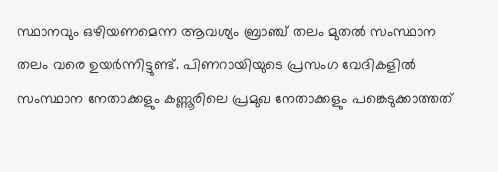സ്ഥാനവും ഒഴിയണമെന്ന ആവശ്യം ബ്രാഞ്ച് തലം മുതൽ സംസ്ഥാന തലം വരെ ഉയർന്നിട്ടുണ്ട്. പിണറായിയുടെ പ്രസംഗ വേദികളിൽ സംസ്ഥാന നേതാക്കളും കണ്ണൂരിലെ പ്രമുഖ നേതാക്കളും പങ്കെടുക്കാത്തത്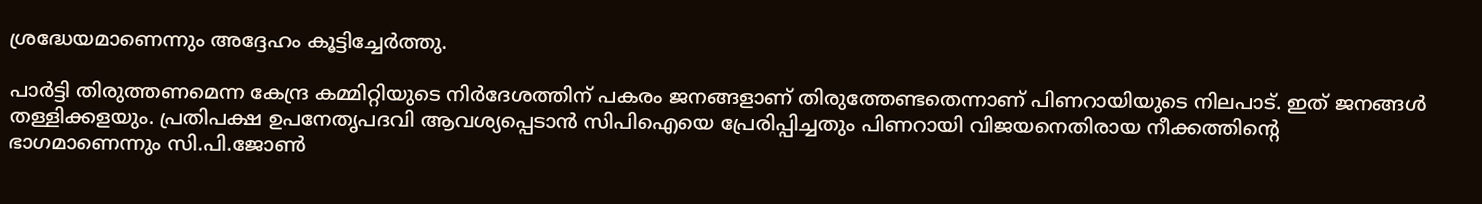ശ്രദ്ധേയമാണെന്നും അദ്ദേഹം കൂട്ടിച്ചേർത്തു.

പാർട്ടി തിരുത്തണമെന്ന കേന്ദ്ര കമ്മിറ്റിയുടെ നിർദേശത്തിന് പകരം ജനങ്ങളാണ് തിരുത്തേണ്ടതെന്നാണ് പിണറായിയുടെ നിലപാട്. ഇത് ജനങ്ങൾ തള്ളിക്കളയും. പ്രതിപക്ഷ ഉപനേതൃപദവി ആവശ്യപ്പെടാൻ സിപിഐയെ പ്രേരിപ്പിച്ചതും പിണറായി വിജയനെതിരായ നീക്കത്തിന്‍റെ ഭാഗമാണെന്നും സി.പി.ജോൺ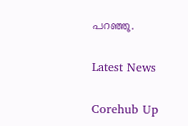പറഞ്ഞു.

Latest News

Corehub Up